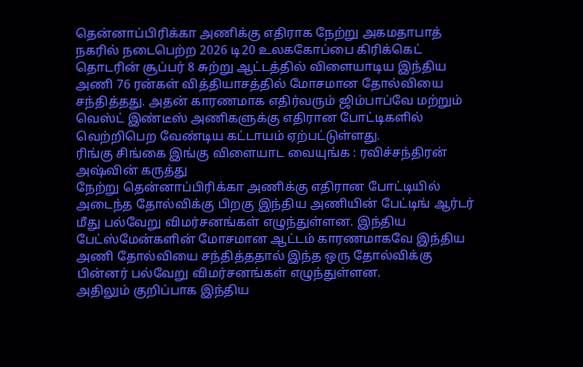தென்னாப்பிரிக்கா அணிக்கு எதிராக நேற்று அகமதாபாத் நகரில் நடைபெற்ற 2026 டி20 உலககோப்பை கிரிக்கெட் தொடரின் சூப்பர் 8 சுற்று ஆட்டத்தில் விளையாடிய இந்திய அணி 76 ரன்கள் வித்தியாசத்தில் மோசமான தோல்வியை சந்தித்தது. அதன் காரணமாக எதிர்வரும் ஜிம்பாப்வே மற்றும் வெஸ்ட் இண்டீஸ் அணிகளுக்கு எதிரான போட்டிகளில் வெற்றிபெற வேண்டிய கட்டாயம் ஏற்பட்டுள்ளது.
ரிங்கு சிங்கை இங்கு விளையாட வையுங்க : ரவிச்சந்திரன் அஷ்வின் கருத்து
நேற்று தென்னாப்பிரிக்கா அணிக்கு எதிரான போட்டியில் அடைந்த தோல்விக்கு பிறகு இந்திய அணியின் பேட்டிங் ஆர்டர் மீது பல்வேறு விமர்சனங்கள் எழுந்துள்ளன. இந்திய பேட்ஸ்மேன்களின் மோசமான ஆட்டம் காரணமாகவே இந்திய அணி தோல்வியை சந்தித்ததால் இந்த ஒரு தோல்விக்கு பின்னர் பல்வேறு விமர்சனங்கள் எழுந்துள்ளன.
அதிலும் குறிப்பாக இந்திய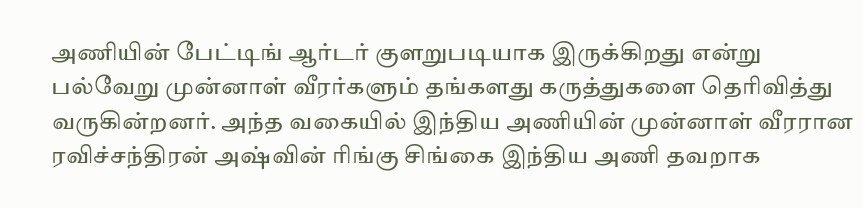அணியின் பேட்டிங் ஆர்டர் குளறுபடியாக இருக்கிறது என்று பல்வேறு முன்னாள் வீரர்களும் தங்களது கருத்துகளை தெரிவித்து வருகின்றனர். அந்த வகையில் இந்திய அணியின் முன்னாள் வீரரான ரவிச்சந்திரன் அஷ்வின் ரிங்கு சிங்கை இந்திய அணி தவறாக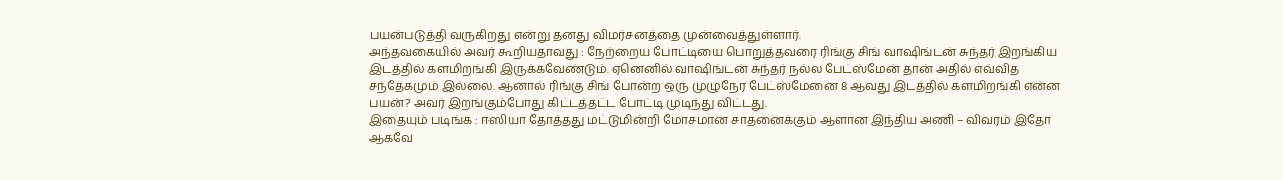பயன்படுத்தி வருகிறது என்று தனது விமர்சனத்தை முன்வைத்துள்ளார்.
அந்தவகையில் அவர் கூறியதாவது : நேற்றைய போட்டியை பொறுத்தவரை ரிங்கு சிங் வாஷிங்டன் சுந்தர் இறங்கிய இடத்தில் களமிறங்கி இருக்கவேண்டும். ஏனெனில் வாஷிங்டன் சுந்தர் நல்ல பேட்ஸ்மேன் தான் அதில் எவ்வித சந்தேகமும் இல்லை. ஆனால் ரிங்கு சிங் போன்ற ஒரு முழுநேர பேட்ஸ்மேனை 8 ஆவது இடத்தில் களமிறங்கி என்ன பயன்? அவர் இறங்கும்போது கிட்டத்தட்ட போட்டி முடிந்து விட்டது.
இதையும் படிங்க : ஈஸியா தோத்தது மட்டுமின்றி மோசமான சாதனைக்கும் ஆளான இந்திய அணி – விவரம் இதோ
ஆகவே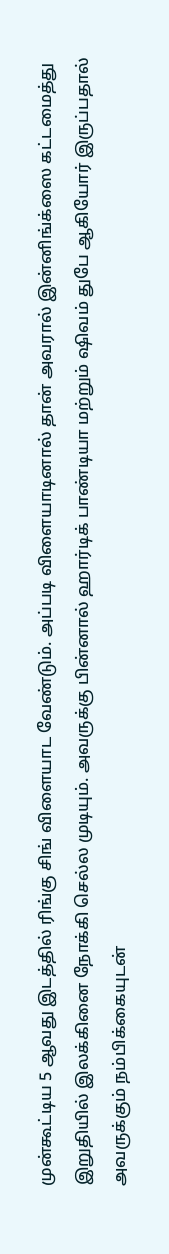முன்கூட்டிய 5 ஆவது இடத்தில் ரிங்கு சிங் விளையாட வேண்டும். அப்படி விளையாடினால் தான் அவரால் இன்னிங்க்ஸை கட்டமைத்து இறுதியில் இலக்கினை நோக்கி செல்ல முடியும். அவருக்கு பின்னால் ஹார்டிக் பாண்டியா மற்றும் ஷிவம் துபே ஆகியோர் இருப்பதால் அவருக்கும் நம்பிக்கையுடன்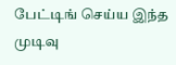பேட்டிங் செய்ய இந்த முடிவு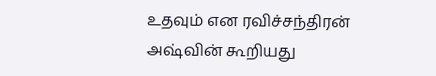உதவும் என ரவிச்சந்திரன் அஷ்வின் கூறியது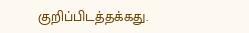குறிப்பிடத்தக்கது.